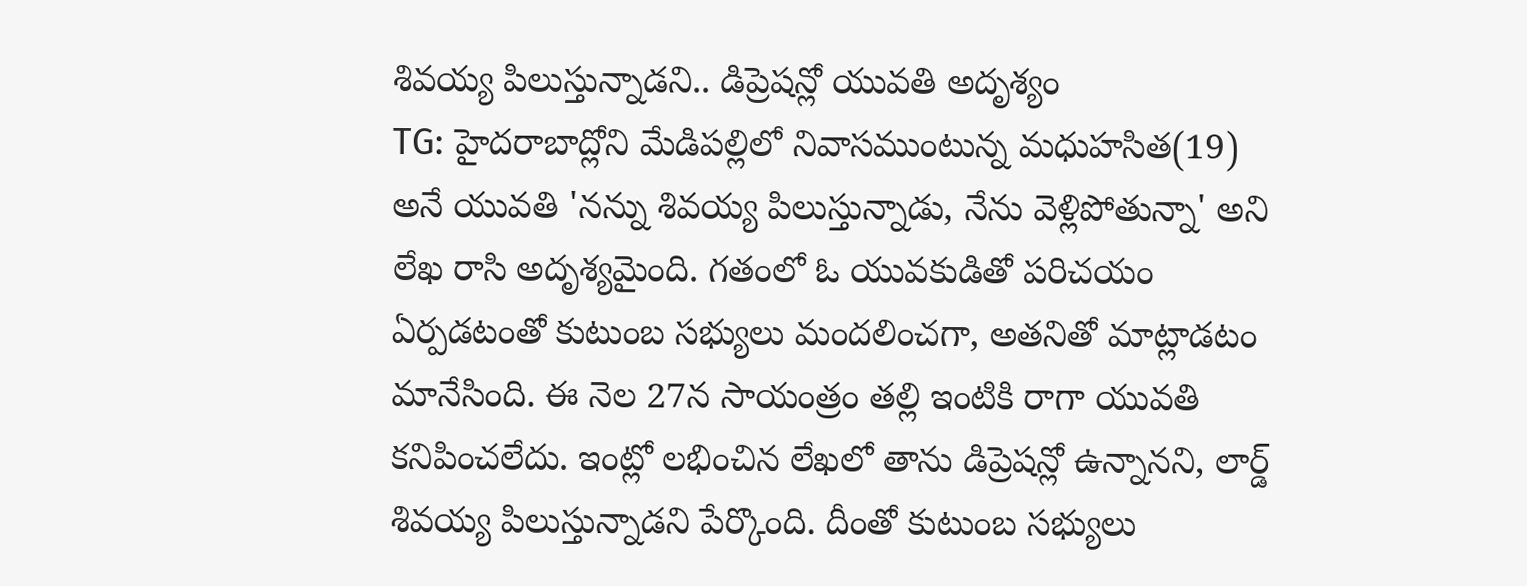శివయ్య పిలుస్తున్నాడని.. డిప్రెషన్లో యువతి అదృశ్యం
TG: హైదరాబాద్లోని మేడిపల్లిలో నివాసముంటున్న మధుహసిత(19) అనే యువతి 'నన్ను శివయ్య పిలుస్తున్నాడు, నేను వెళ్లిపోతున్నా' అని లేఖ రాసి అదృశ్యమైంది. గతంలో ఓ యువకుడితో పరిచయం ఏర్పడటంతో కుటుంబ సభ్యులు మందలించగా, అతనితో మాట్లాడటం మానేసింది. ఈ నెల 27న సాయంత్రం తల్లి ఇంటికి రాగా యువతి కనిపించలేదు. ఇంట్లో లభించిన లేఖలో తాను డిప్రెషన్లో ఉన్నానని, లార్డ్ శివయ్య పిలుస్తున్నాడని పేర్కొంది. దీంతో కుటుంబ సభ్యులు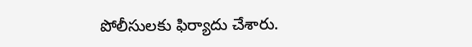పోలీసులకు ఫిర్యాదు చేశారు.